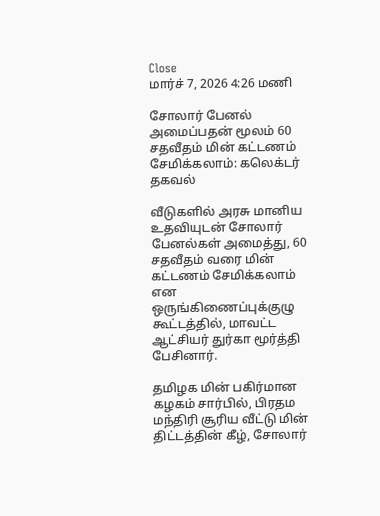Close
மார்ச் 7, 2026 4:26 மணி

சோலார் பேனல் அமைப்பதன் மூலம் 60 சதவீதம் மின் கட்டணம் சேமிக்கலாம்: கலெக்டர் தகவல்

வீடுகளில் அரசு மானிய உதவியுடன் சோலார் பேனல்கள் அமைத்து, 60 சதவீதம் வரை மின் கட்டணம் சேமிக்கலாம் என ஒருங்கிணைப்புக்குழு கூட்டத்தில், மாவட்ட ஆட்சியர் துர்கா மூர்த்தி பேசினார்.

தமிழக மின் பகிர்மான கழகம் சார்பில், பிரதம மந்திரி சூரிய வீட்டு மின் திட்டத்தின் கீழ், சோலார்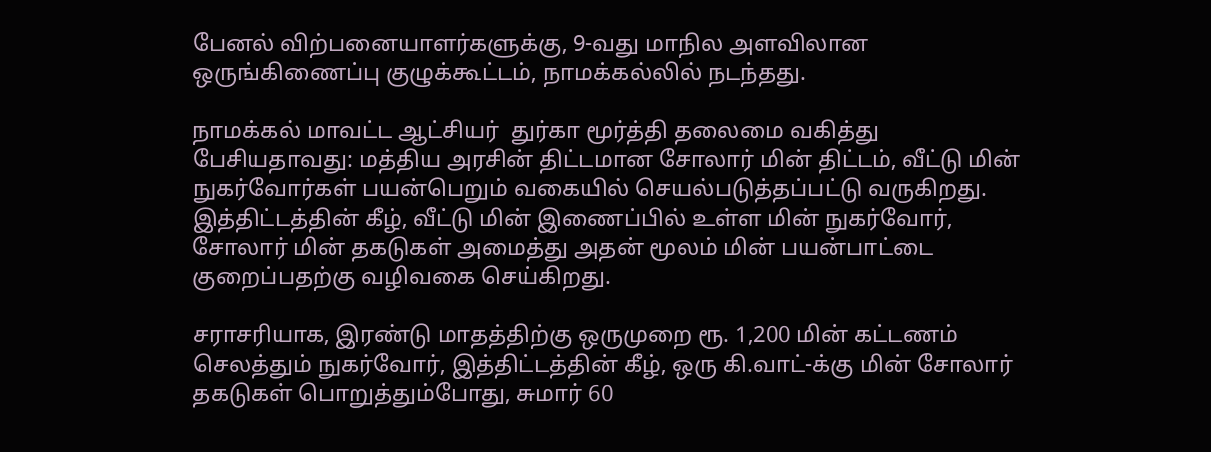பேனல் விற்பனையாளர்களுக்கு, 9-வது மாநில அளவிலான ஒருங்கிணைப்பு குழுக்கூட்டம், நாமக்கல்லில் நடந்தது.

நாமக்கல் மாவட்ட ஆட்சியர்  துர்கா மூர்த்தி தலைமை வகித்து பேசியதாவது: மத்திய அரசின் திட்டமான சோலார் மின் திட்டம், வீட்டு மின் நுகர்வோர்கள் பயன்பெறும் வகையில் செயல்படுத்தப்பட்டு வருகிறது. இத்திட்டத்தின் கீழ், வீட்டு மின் இணைப்பில் உள்ள மின் நுகர்வோர், சோலார் மின் தகடுகள் அமைத்து அதன் மூலம் மின் பயன்பாட்டை குறைப்பதற்கு வழிவகை செய்கிறது.

சராசரியாக, இரண்டு மாதத்திற்கு ஒருமுறை ரூ. 1,200 மின் கட்டணம் செலத்தும் நுகர்வோர், இத்திட்டத்தின் கீழ், ஒரு கி.வாட்-க்கு மின் சோலார் தகடுகள் பொறுத்தும்போது, சுமார் 60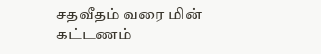சதவீதம் வரை மின் கட்டணம்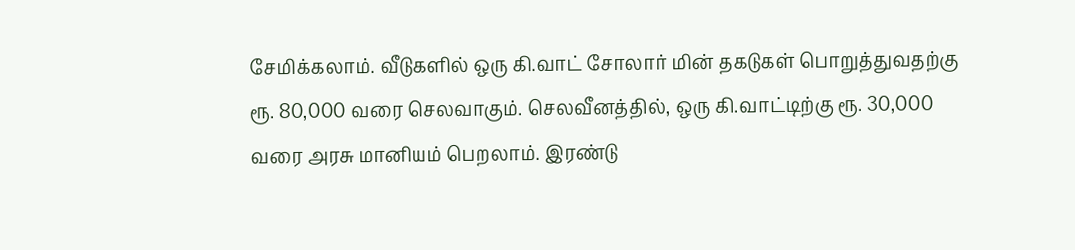சேமிக்கலாம். வீடுகளில் ஒரு கி.வாட் சோலார் மின் தகடுகள் பொறுத்துவதற்கு ரூ. 80,000 வரை செலவாகும். செலவீனத்தில், ஒரு கி.வாட்டிற்கு ரூ. 30,000 வரை அரசு மானியம் பெறலாம். இரண்டு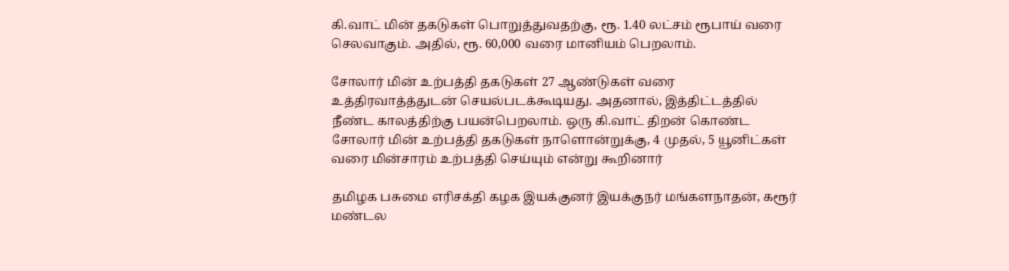கி.வாட் மின் தகடுகள் பொறுத்துவதற்கு, ரூ. 1.40 லட்சம் ரூபாய் வரை செலவாகும். அதில், ரூ. 60,000 வரை மானியம் பெறலாம்.

சோலார் மின் உற்பத்தி தகடுகள் 27 ஆண்டுகள் வரை உத்திரவாத்த்துடன் செயல்படக்கூடியது. அதனால், இத்திட்டத்தில் நீண்ட காலத்திற்கு பயன்பெறலாம். ஒரு கி.வாட் திறன் கொண்ட சோலார் மின் உற்பத்தி தகடுகள் நாளொன்றுக்கு, 4 முதல், 5 யூனிட்கள் வரை மின்சாரம் உற்பத்தி செய்யும் என்று கூறினார்

தமிழக பசுமை எரிசக்தி கழக இயக்குனர் இயக்குநர் மங்களநாதன், கரூர் மண்டல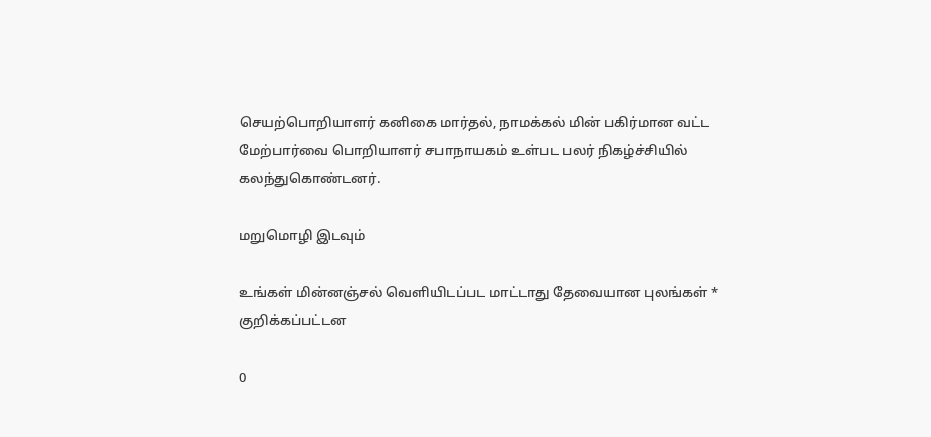செயற்பொறியாளர் கனிகை மார்தல், நாமக்கல் மின் பகிர்மான வட்ட மேற்பார்வை பொறியாளர் சபாநாயகம் உள்பட பலர் நிகழ்ச்சியில் கலந்துகொண்டனர்.

மறுமொழி இடவும்

உங்கள் மின்னஞ்சல் வெளியிடப்பட மாட்டாது தேவையான புலங்கள் * குறிக்கப்பட்டன

0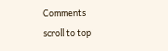Comments
scroll to top